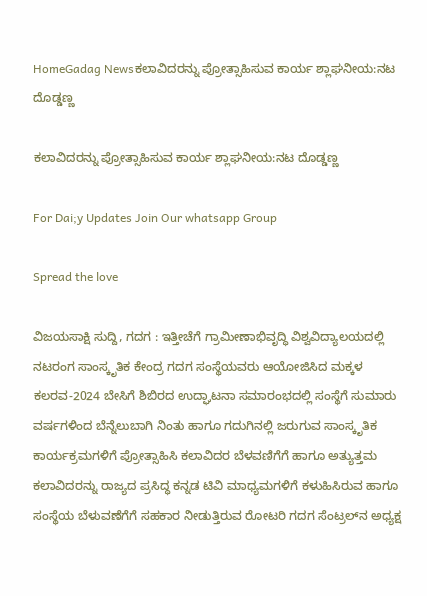HomeGadag Newsಕಲಾವಿದರನ್ನು ಪ್ರೋತ್ಸಾಹಿಸುವ ಕಾರ್ಯ ಶ್ಲಾಘನೀಯ:ನಟ ದೊಡ್ಡಣ್ಣ

ಕಲಾವಿದರನ್ನು ಪ್ರೋತ್ಸಾಹಿಸುವ ಕಾರ್ಯ ಶ್ಲಾಘನೀಯ:ನಟ ದೊಡ್ಡಣ್ಣ

For Dai;y Updates Join Our whatsapp Group

Spread the love

ವಿಜಯಸಾಕ್ಷಿ ಸುದ್ದಿ, ಗದಗ : ಇತ್ತೀಚೆಗೆ ಗ್ರಾಮೀಣಾಭಿವೃದ್ಧಿ ವಿಶ್ವವಿದ್ಯಾಲಯದಲ್ಲಿ ನಟರಂಗ ಸಾಂಸ್ಕೃತಿಕ ಕೇಂದ್ರ ಗದಗ ಸಂಸ್ಥೆಯವರು ಆಯೋಜಿಸಿದ ಮಕ್ಕಳ ಕಲರವ-2024 ಬೇಸಿಗೆ ಶಿಬಿರದ ಉದ್ಘಾಟನಾ ಸಮಾರಂಭದಲ್ಲಿ ಸಂಸ್ಥೆಗೆ ಸುಮಾರು ವರ್ಷಗಳಿಂದ ಬೆನ್ನೆಲುಬಾಗಿ ನಿಂತು ಹಾಗೂ ಗದುಗಿನಲ್ಲಿ ಜರುಗುವ ಸಾಂಸ್ಕೃತಿಕ ಕಾರ್ಯಕ್ರಮಗಳಿಗೆ ಪ್ರೋತ್ಸಾಹಿಸಿ ಕಲಾವಿದರ ಬೆಳವಣಿಗೆಗೆ ಹಾಗೂ ಅತ್ಯುತ್ತಮ ಕಲಾವಿದರನ್ನು ರಾಜ್ಯದ ಪ್ರಸಿದ್ಧ ಕನ್ನಡ ಟಿವಿ ಮಾಧ್ಯಮಗಳಿಗೆ ಕಳುಹಿಸಿರುವ ಹಾಗೂ ಸಂಸ್ಥೆಯ ಬೆಳುವಣೆಗೆಗೆ ಸಹಕಾರ ನೀಡುತ್ತಿರುವ ರೋಟರಿ ಗದಗ ಸೆಂಟ್ರಲ್‌ನ ಅಧ್ಯಕ್ಷ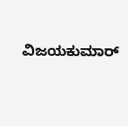ವಿಜಯಕುಮಾರ್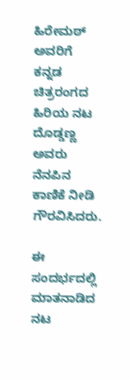ಹಿರೇಮಠ್ ಅವರಿಗೆ ಕನ್ನಡ ಚಿತ್ರರಂಗದ ಹಿರಿಯ ನಟ ದೊಡ್ಡಣ್ಣ ಅವರು ನೆನಪಿನ ಕಾಣಿಕೆ ನೀಡಿ ಗೌರವಿಸಿದರು.

ಈ ಸಂದರ್ಭದಲ್ಲಿ ಮಾತನಾಡಿದ ನಟ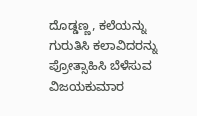ದೊಡ್ಡಣ್ಣ, ಕಲೆಯನ್ನು ಗುರುತಿಸಿ ಕಲಾವಿದರನ್ನು ಪ್ರೋತ್ಸಾಹಿಸಿ ಬೆಳೆಸುವ ವಿಜಯಕುಮಾರ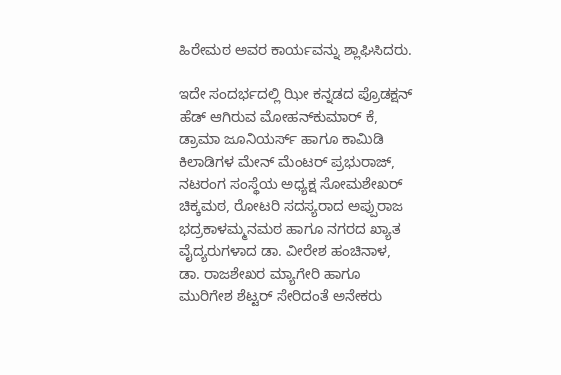ಹಿರೇಮಠ ಅವರ ಕಾರ್ಯವನ್ನು ಶ್ಲಾಘಿಸಿದರು.

ಇದೇ ಸಂದರ್ಭದಲ್ಲಿ ಝೀ ಕನ್ನಡದ ಪ್ರೊಡಕ್ಷನ್ ಹೆಡ್ ಆಗಿರುವ ಮೋಹನ್‌ಕುಮಾರ್ ಕೆ, ಡ್ರಾಮಾ ಜೂನಿಯರ್ಸ್ ಹಾಗೂ ಕಾಮಿಡಿ ಕಿಲಾಡಿಗಳ ಮೇನ್ ಮೆಂಟರ್ ಪ್ರಭುರಾಜ್, ನಟರಂಗ ಸಂಸ್ಥೆಯ ಅಧ್ಯಕ್ಷ ಸೋಮಶೇಖರ್ ಚಿಕ್ಕಮಠ, ರೋಟರಿ ಸದಸ್ಯರಾದ ಅಪ್ಪುರಾಜ ಭದ್ರಕಾಳಮ್ಮನಮಠ ಹಾಗೂ ನಗರದ ಖ್ಯಾತ ವೈದ್ಯರುಗಳಾದ ಡಾ. ವೀರೇಶ ಹಂಚಿನಾಳ, ಡಾ. ರಾಜಶೇಖರ ಮ್ಯಾಗೇರಿ ಹಾಗೂ ಮುರಿಗೇಶ ಶೆಟ್ಟರ್ ಸೇರಿದಂತೆ ಅನೇಕರು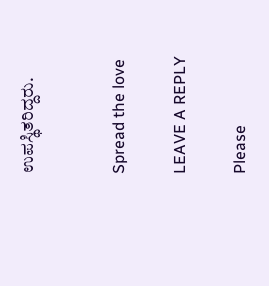ಉಪಸ್ಥಿತರಿದ್ದರು.


Spread the love

LEAVE A REPLY

Please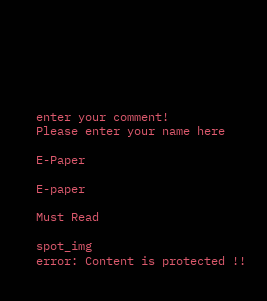enter your comment!
Please enter your name here

E-Paper

E-paper

Must Read

spot_img
error: Content is protected !!